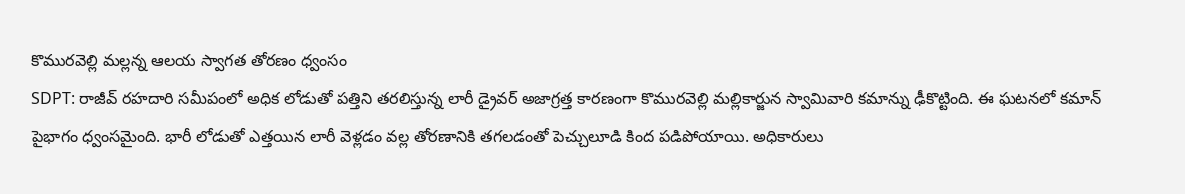కొమురవెల్లి మల్లన్న ఆలయ స్వాగత తోరణం ధ్వంసం
SDPT: రాజీవ్ రహదారి సమీపంలో అధిక లోడుతో పత్తిని తరలిస్తున్న లారీ డ్రైవర్ అజాగ్రత్త కారణంగా కొమురవెల్లి మల్లికార్జున స్వామివారి కమాన్ను ఢీకొట్టింది. ఈ ఘటనలో కమాన్ పైభాగం ధ్వంసమైంది. భారీ లోడుతో ఎత్తయిన లారీ వెళ్లడం వల్ల తోరణానికి తగలడంతో పెచ్చులూడి కింద పడిపోయాయి. అధికారులు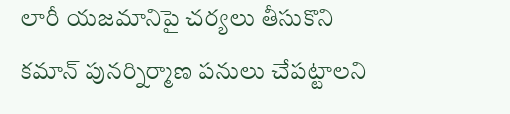లారీ యజమానిపై చర్యలు తీసుకొని కమాన్ పునర్నిర్మాణ పనులు చేపట్టాలని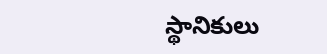స్థానికులు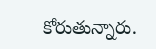కోరుతున్నారు.